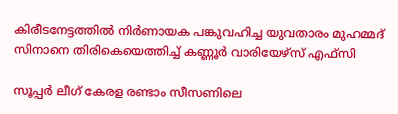കിരീടനേട്ടത്തില്‍ നിര്‍ണായക പങ്കുവഹിച്ച യുവതാരം മുഹമ്മദ് സിനാനെ തിരികെയെത്തിച്ച് കണ്ണൂര്‍ വാരിയേഴ്സ് എഫ്സി

സൂപ്പര്‍ ലീഗ് കേരള രണ്ടാം സീസണിലെ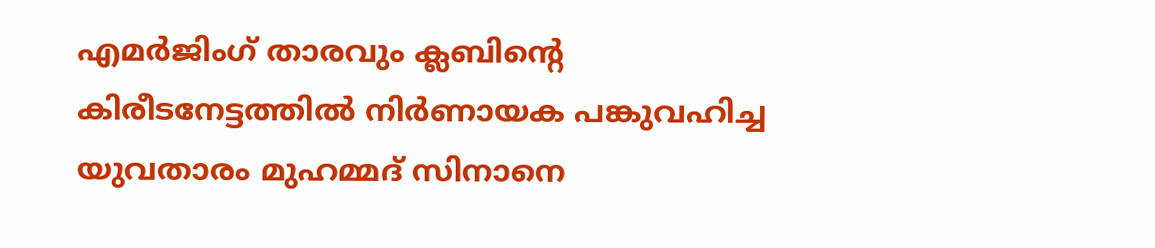എമര്‍ജിംഗ് താരവും ക്ലബിന്റെ കിരീടനേട്ടത്തില്‍ നിര്‍ണായക പങ്കുവഹിച്ച യുവതാരം മുഹമ്മദ് സിനാനെ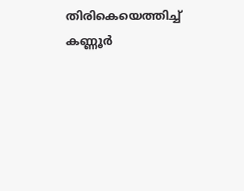തിരികെയെത്തിച്ച് കണ്ണൂര്‍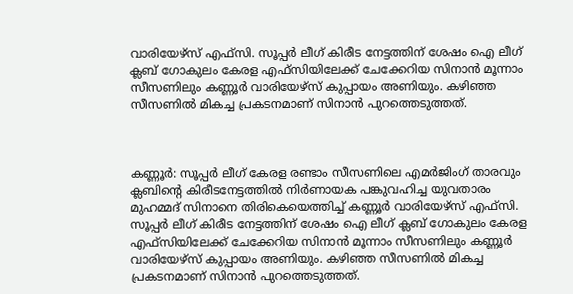വാരിയേഴ്സ് എഫ്സി. സൂപ്പര്‍ ലീഗ് കിരീട നേട്ടത്തിന് ശേഷം ഐ ലീഗ് ക്ലബ് ഗോകുലം കേരള എഫ്‌സിയിലേക്ക് ചേക്കേറിയ സിനാന്‍ മൂന്നാം സീസണിലും കണ്ണൂര്‍ വാരിയേഴ്‌സ് കുപ്പായം അണിയും. കഴിഞ്ഞ സീസണില്‍ മികച്ച പ്രകടനമാണ് സിനാന്‍ പുറത്തെടുത്തത്.



കണ്ണൂര്‍: സൂപ്പര്‍ ലീഗ് കേരള രണ്ടാം സീസണിലെ എമര്‍ജിംഗ് താരവും ക്ലബിന്റെ കിരീടനേട്ടത്തില്‍ നിര്‍ണായക പങ്കുവഹിച്ച യുവതാരം മുഹമ്മദ് സിനാനെ തിരികെയെത്തിച്ച് കണ്ണൂര്‍ വാരിയേഴ്സ് എഫ്സി. സൂപ്പര്‍ ലീഗ് കിരീട നേട്ടത്തിന് ശേഷം ഐ ലീഗ് ക്ലബ് ഗോകുലം കേരള എഫ്‌സിയിലേക്ക് ചേക്കേറിയ സിനാന്‍ മൂന്നാം സീസണിലും കണ്ണൂര്‍ വാരിയേഴ്‌സ് കുപ്പായം അണിയും. കഴിഞ്ഞ സീസണില്‍ മികച്ച പ്രകടനമാണ് സിനാന്‍ പുറത്തെടുത്തത്.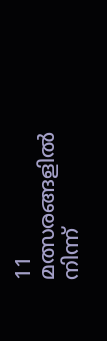11 മത്സരങ്ങളില്‍ നിന്ന്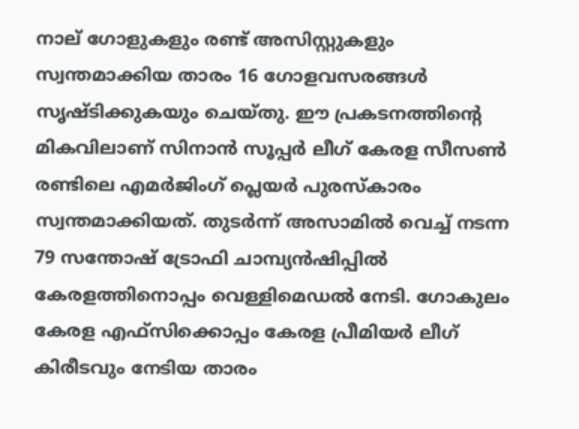നാല് ഗോളുകളും രണ്ട് അസിസ്റ്റുകളും സ്വന്തമാക്കിയ താരം 16 ഗോളവസരങ്ങള്‍ സൃഷ്ടിക്കുകയും ചെയ്തു. ഈ പ്രകടനത്തിന്റെ മികവിലാണ് സിനാന്‍ സൂപ്പര്‍ ലീഗ് കേരള സീസണ്‍ രണ്ടിലെ എമര്‍ജിംഗ് പ്ലെയര്‍ പുരസ്‌കാരം സ്വന്തമാക്കിയത്. തുടര്‍ന്ന് അസാമില്‍ വെച്ച് നടന്ന 79 സന്തോഷ് ട്രോഫി ചാമ്പ്യന്‍ഷിപ്പില്‍ കേരളത്തിനൊപ്പം വെള്ളിമെഡല്‍ നേടി. ഗോകുലം കേരള എഫ്സിക്കൊപ്പം കേരള പ്രീമിയര്‍ ലീഗ് കിരീടവും നേടിയ താരം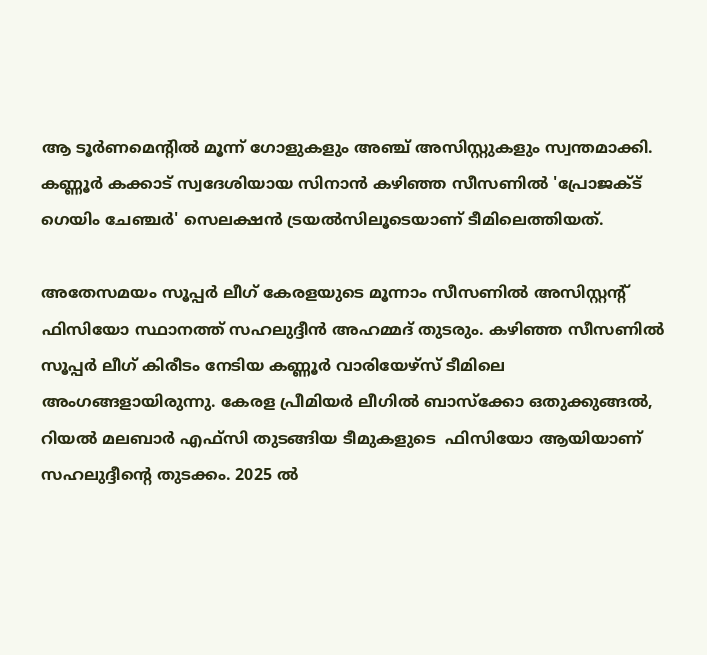ആ ടൂര്‍ണമെന്റില്‍ മൂന്ന് ഗോളുകളും അഞ്ച് അസിസ്റ്റുകളും സ്വന്തമാക്കി. കണ്ണൂര്‍ കക്കാട് സ്വദേശിയായ സിനാന്‍ കഴിഞ്ഞ സീസണില്‍ 'പ്രോജക്ട് ഗെയിം ചേഞ്ചര്‍' സെലക്ഷന്‍ ട്രയല്‍സിലൂടെയാണ് ടീമിലെത്തിയത്.

അതേസമയം സൂപ്പര്‍ ലീഗ് കേരളയുടെ മൂന്നാം സീസണില്‍ അസിസ്റ്റന്റ് ഫിസിയോ സ്ഥാനത്ത് സഹലുദ്ദീന്‍ അഹമ്മദ് തുടരും. കഴിഞ്ഞ സീസണില്‍ സൂപ്പര്‍ ലീഗ് കിരീടം നേടിയ കണ്ണൂര്‍ വാരിയേഴ്‌സ് ടീമിലെ അംഗങ്ങളായിരുന്നു. കേരള പ്രീമിയര്‍ ലീഗില്‍ ബാസ്‌ക്കോ ഒതുക്കുങ്ങല്‍, റിയല്‍ മലബാര്‍ എഫ്‌സി തുടങ്ങിയ ടീമുകളുടെ  ഫിസിയോ ആയിയാണ് സഹലുദ്ദീന്റെ തുടക്കം. 2025 ല്‍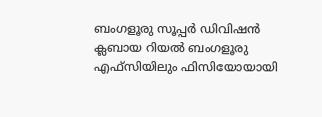ബംഗളൂരു സൂപ്പര്‍ ഡിവിഷന്‍ ക്ലബായ റിയല്‍ ബംഗളൂരു എഫ്‌സിയിലും ഫിസിയോയായി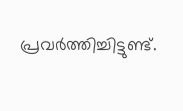പ്രവര്‍ത്തിച്ചിട്ടുണ്ട്.